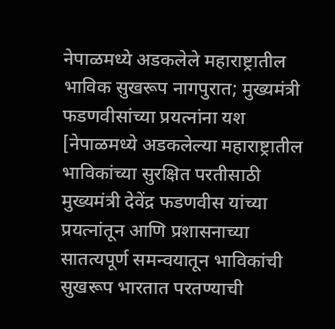नेपाळमध्ये अडकलेले महाराष्ट्रातील भाविक सुखरूप नागपुरात; मुख्यमंत्री फडणवीसांच्या प्रयत्नांना यश
[नेपाळमध्ये अडकलेल्या महाराष्ट्रातील भाविकांच्या सुरक्षित परतीसाठी मुख्यमंत्री देवेंद्र फडणवीस यांच्या प्रयत्नांतून आणि प्रशासनाच्या सातत्यपूर्ण समन्वयातून भाविकांची सुखरूप भारतात परतण्याची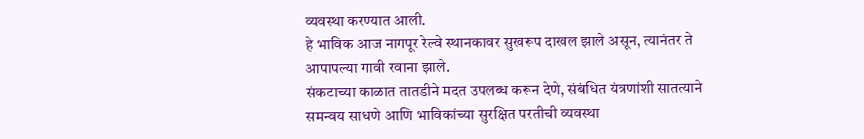व्यवस्था करण्यात आली.
हे भाविक आज नागपूर रेल्वे स्थानकावर सुखरूप दाखल झाले असून, त्यानंतर ते आपापल्या गावी रवाना झाले.
संकटाच्या काळात तातडीने मदत उपलब्ध करून देणे, संबंधित यंत्रणांशी सातत्याने समन्वय साधणे आणि भाविकांच्या सुरक्षित परतीची व्यवस्था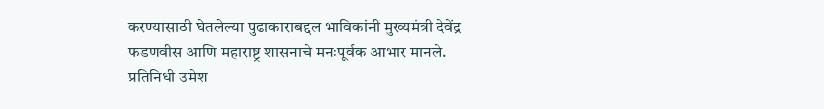करण्यासाठी घेतलेल्या पुढाकाराबद्दल भाविकांनी मुख्यमंत्री देवेंद्र फडणवीस आणि महाराष्ट्र शासनाचे मनःपूर्वक आभार मानले.
प्रतिनिधी उमेश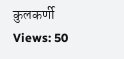कुलकर्णी
Views: 50